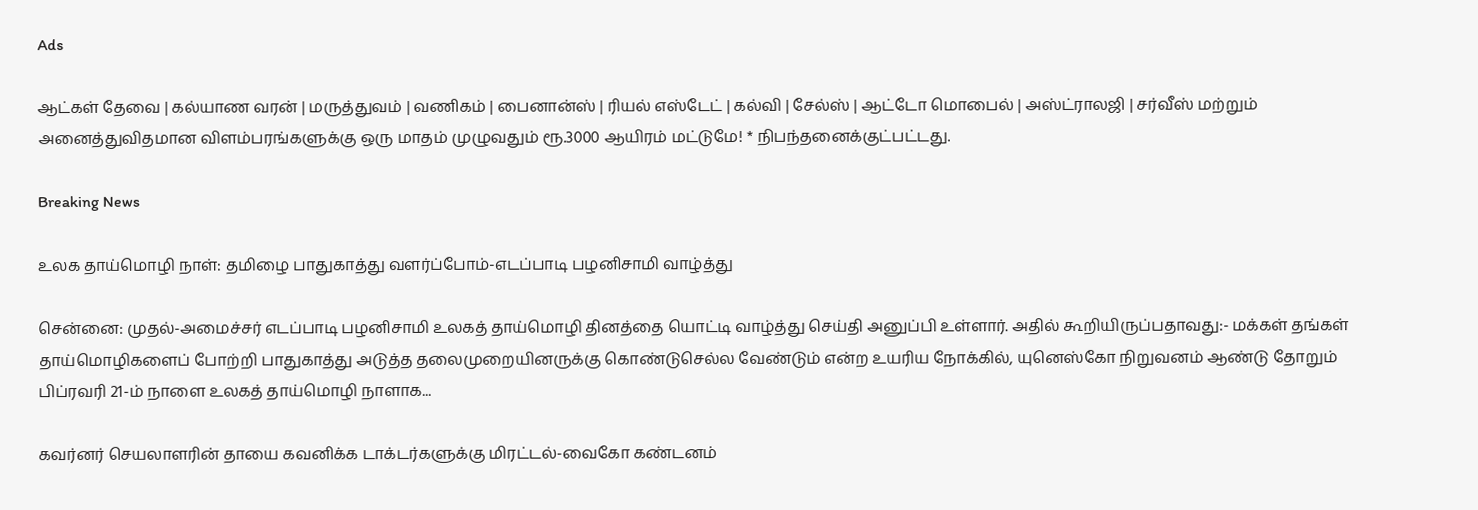Ads

ஆட்கள் தேவை | கல்யாண வரன் | மருத்துவம் | வணிகம் | பைனான்ஸ் | ரியல் எஸ்டேட் | கல்வி | சேல்ஸ் | ஆட்டோ மொபைல் | அஸ்ட்ராலஜி | சர்வீஸ் மற்றும் அனைத்துவிதமான விளம்பரங்களுக்கு ஒரு மாதம் முழுவதும் ரூ.3000 ஆயிரம் மட்டுமே! * நிபந்தனைக்குட்பட்டது.

Breaking News

உலக தாய்மொழி நாள்: தமிழை பாதுகாத்து வளர்ப்போம்-எடப்பாடி பழனிசாமி வாழ்த்து

சென்னை: முதல்-அமைச்சர் எடப்பாடி பழனிசாமி உலகத் தாய்மொழி தினத்தை யொட்டி வாழ்த்து செய்தி அனுப்பி உள்ளார். அதில் கூறியிருப்பதாவது:- மக்கள் தங்கள் தாய்மொழிகளைப் போற்றி பாதுகாத்து அடுத்த தலைமுறையினருக்கு கொண்டுசெல்ல வேண்டும் என்ற உயரிய நோக்கில், யுனெஸ்கோ நிறுவனம் ஆண்டு தோறும் பிப்ரவரி 21-ம் நாளை உலகத் தாய்மொழி நாளாக...

கவர்னர் செயலாளரின் தாயை கவனிக்க டாக்டர்களுக்கு மிரட்டல்-வைகோ கண்டனம்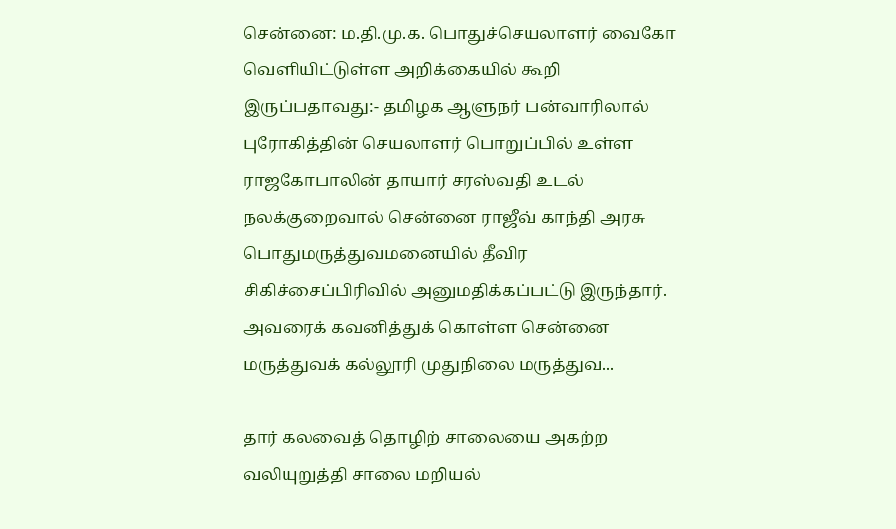சென்னை: ம.தி.மு.க. பொதுச்செயலாளர் வைகோ வெளியிட்டுள்ள அறிக்கையில் கூறி இருப்பதாவது:- தமிழக ஆளுநர் பன்வாரிலால் புரோகித்தின் செயலாளர் பொறுப்பில் உள்ள ராஜகோபாலின் தாயார் சரஸ்வதி உடல் நலக்குறைவால் சென்னை ராஜீவ் காந்தி அரசு பொதுமருத்துவமனையில் தீவிர சிகிச்சைப்பிரிவில் அனுமதிக்கப்பட்டு இருந்தார். அவரைக் கவனித்துக் கொள்ள சென்னை மருத்துவக் கல்லூரி முதுநிலை மருத்துவ...

தார் கலவைத் தொழிற் சாலையை அகற்ற வலியுறுத்தி சாலை மறியல்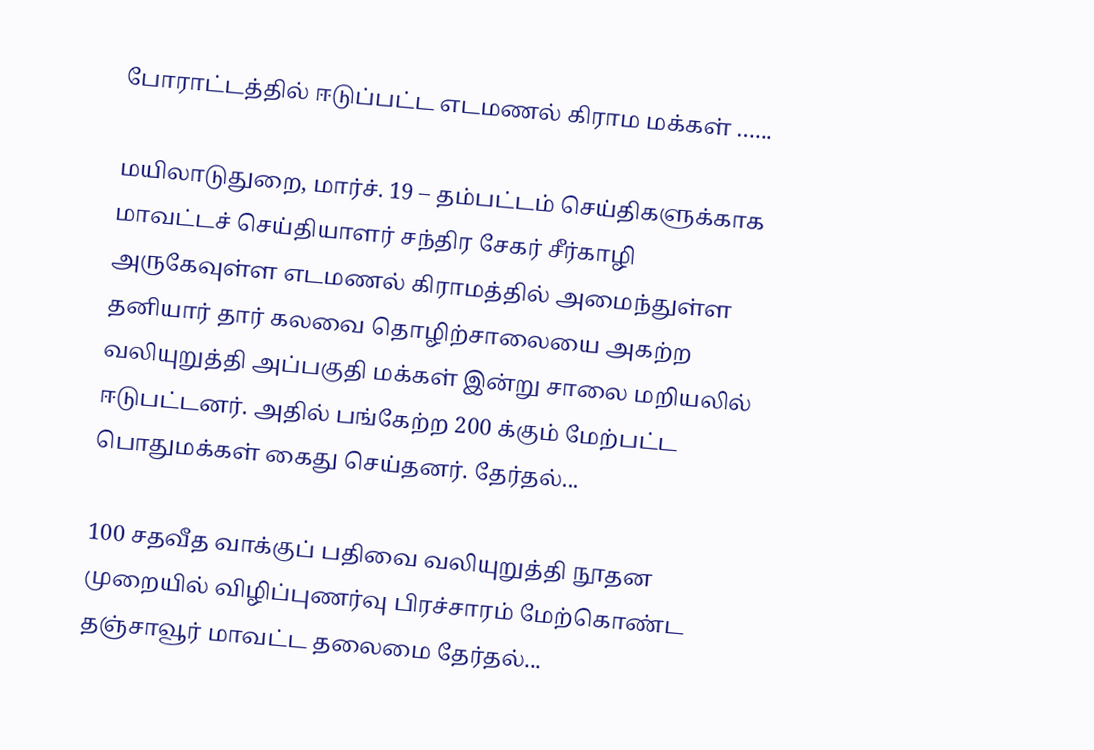போராட்டத்தில் ஈடுப்பட்ட எடமணல் கிராம மக்கள் …...

மயிலாடுதுறை, மார்ச். 19 – தம்பட்டம் செய்திகளுக்காக மாவட்டச் செய்தியாளர் சந்திர சேகர் சீர்காழி அருகேவுள்ள எடமணல் கிராமத்தில் அமைந்துள்ள தனியார் தார் கலவை தொழிற்சாலையை அகற்ற வலியுறுத்தி அப்பகுதி மக்கள் இன்று சாலை மறியலில் ஈடுபட்டனர். அதில் பங்கேற்ற 200 க்கும் மேற்பட்ட பொதுமக்கள் கைது செய்தனர். தேர்தல்...

100 சதவீத வாக்குப் பதிவை வலியுறுத்தி நூதன முறையில் விழிப்புணர்வு பிரச்சாரம் மேற்கொண்ட தஞ்சாவூர் மாவட்ட தலைமை தேர்தல்...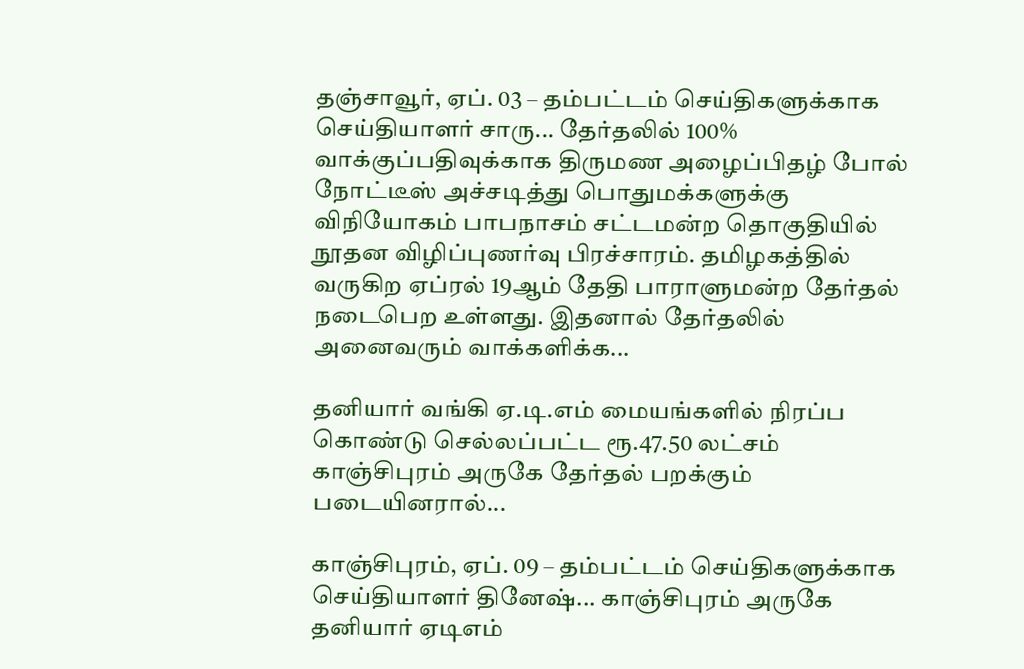தஞ்சாவூர், ஏப். 03 – தம்பட்டம் செய்திகளுக்காக செய்தியாளர் சாரு... தேர்தலில் 100% வாக்குப்பதிவுக்காக திருமண அழைப்பிதழ் போல் நோட்டீஸ் அச்சடித்து பொதுமக்களுக்கு விநியோகம் பாபநாசம் சட்டமன்ற தொகுதியில் நூதன விழிப்புணர்வு பிரச்சாரம். தமிழகத்தில் வருகிற ஏப்ரல் 19ஆம் தேதி பாராளுமன்ற தேர்தல் நடைபெற உள்ளது. இதனால் தேர்தலில் அனைவரும் வாக்களிக்க...

தனியார் வங்கி ஏ.டி.எம் மையங்களில் நிரப்ப கொண்டு செல்லப்பட்ட ரூ.47.50 லட்சம் காஞ்சிபுரம் அருகே தேர்தல் பறக்கும் படையினரால்...

காஞ்சிபுரம், ஏப். 09 – தம்பட்டம் செய்திகளுக்காக செய்தியாளர் தினேஷ்... காஞ்சிபுரம் அருகே தனியார் ஏடிஎம்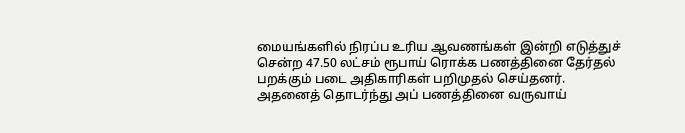மையங்களில் நிரப்ப உரிய ஆவணங்கள் இன்றி எடுத்துச் சென்ற 47.50 லட்சம் ரூபாய் ரொக்க பணத்தினை தேர்தல் பறக்கும் படை அதிகாரிகள் பறிமுதல் செய்தனர். அதனைத் தொடர்ந்து அப் பணத்தினை வருவாய்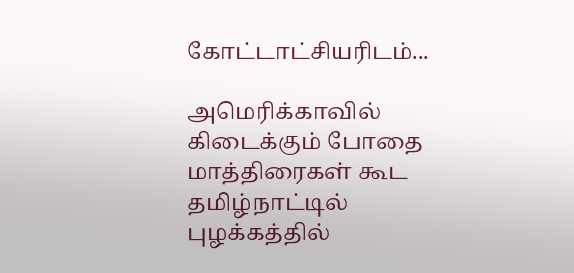கோட்டாட்சியரிடம்...

அமெரிக்காவில் கிடைக்கும் போதை மாத்திரைகள் கூட தமிழ்நாட்டில் புழக்கத்தில்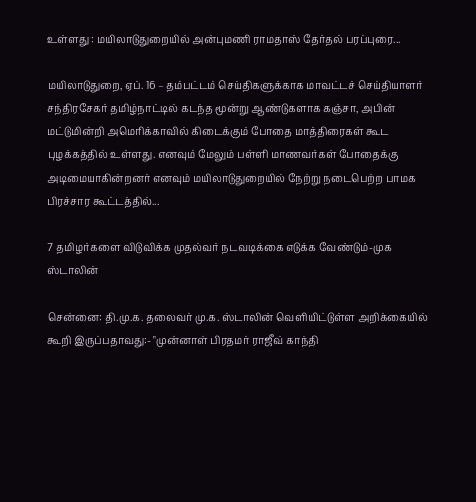உள்ளது : மயிலாடுதுறையில் அன்புமணி ராமதாஸ் தேர்தல் பரப்புரை...

மயிலாடுதுறை, ஏப். 16 – தம்பட்டம் செய்திகளுக்காக மாவட்டச் செய்தியாளர் சந்திரசேகர் தமிழ்நாட்டில் கடந்த மூன்று ஆண்டுகளாக கஞ்சா, அபின் மட்டுமின்றி அமெரிக்காவில் கிடைக்கும் போதை மாத்திரைகள் கூட புழக்கத்தில் உள்ளது. எனவும் மேலும் பள்ளி மாணவர்கள் போதைக்கு அடிமையாகின்றனர் எனவும் மயிலாடுதுறையில் நேற்று நடைபெற்ற பாமக பிரச்சார கூட்டத்தில்...

7 தமிழர்களை விடுவிக்க முதல்வர் நடவடிக்கை எடுக்க வேண்டும்-முக ஸ்டாலின்

சென்னை: தி.மு.க. தலைவர் மு.க. ஸ்டாலின் வெளியிட்டுள்ள அறிக்கையில் கூறி இருப்பதாவது:- "முன்னாள் பிரதமர் ராஜீவ் காந்தி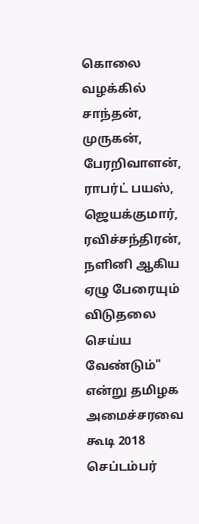கொலை வழக்கில் சாந்தன், முருகன், பேரறிவாளன், ராபர்ட் பயஸ், ஜெயக்குமார், ரவிச்சந்திரன், நளினி ஆகிய ஏழு பேரையும் விடுதலை செய்ய வேண்டும்" என்று தமிழக அமைச்சரவை கூடி 2018 செப்டம்பர்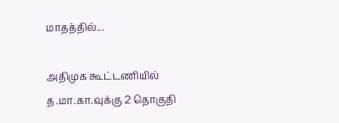மாதத்தில்...

அதிமுக கூட்டணியில் த.மா.கா.வுக்கு 2 தொகுதி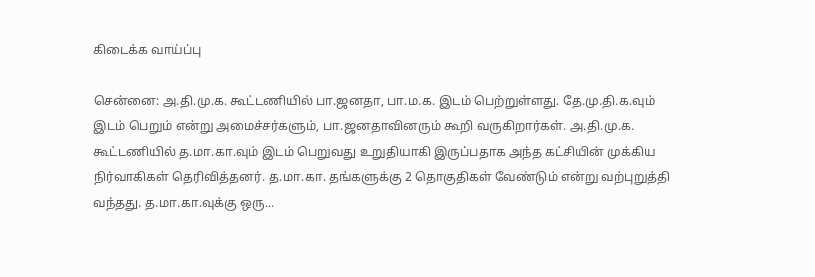கிடைக்க வாய்ப்பு

சென்னை: அ.தி.மு.க. கூட்டணியில் பா.ஜனதா, பா.ம.க. இடம் பெற்றுள்ளது. தே.மு.தி.க.வும் இடம் பெறும் என்று அமைச்சர்களும், பா.ஜனதாவினரும் கூறி வருகிறார்கள். அ.தி.மு.க. கூட்டணியில் த.மா.கா.வும் இடம் பெறுவது உறுதியாகி இருப்பதாக அந்த கட்சியின் முக்கிய நிர்வாகிகள் தெரிவித்தனர். த.மா.கா. தங்களுக்கு 2 தொகுதிகள் வேண்டும் என்று வற்புறுத்தி வந்தது. த.மா.கா.வுக்கு ஒரு...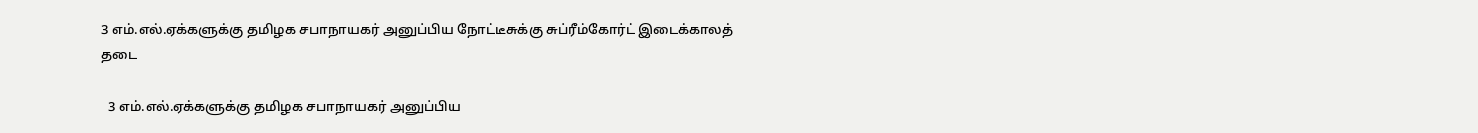3 எம்.எல்.ஏக்களுக்கு தமிழக சபாநாயகர் அனுப்பிய நோட்டீசுக்கு சுப்ரீம்கோர்ட் இடைக்காலத் தடை

  3 எம்.எல்.ஏக்களுக்கு தமிழக சபாநாயகர் அனுப்பிய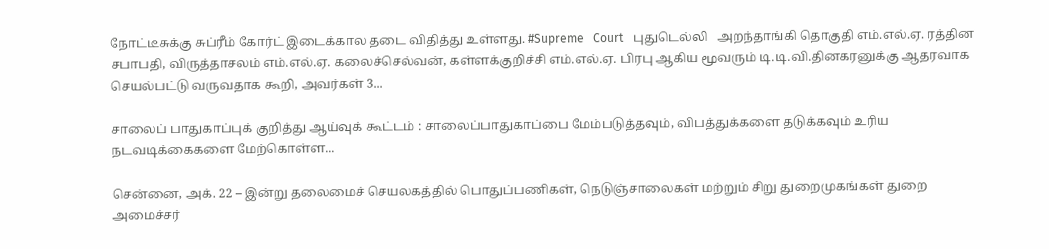நோட்டீசுக்கு சுப்ரீம் கோர்ட் இடைக்கால தடை விதித்து உள்ளது. #Supreme   Court   புதுடெல்லி   அறந்தாங்கி தொகுதி எம்.எல்.ஏ. ரத்தின சபாபதி, விருத்தாசலம் எம்.எல்.ஏ. கலைச்செல்வன், கள்ளக்குறிச்சி எம்.எல்.ஏ. பிரபு ஆகிய மூவரும் டி.டி.வி.தினகரனுக்கு ஆதரவாக செயல்பட்டு வருவதாக கூறி, அவர்கள் 3...

சாலைப் பாதுகாப்புக் குறித்து ஆய்வுக் கூட்டம் : சாலைப்பாதுகாப்பை மேம்படுத்தவும், விபத்துக்களை தடுக்கவும் உரிய நடவடிக்கைகளை மேற்கொள்ள...

சென்னை, அக். 22 – இன்று தலைமைச் செயலகத்தில் பொதுப்பணிகள், நெடுஞ்சாலைகள் மற்றும் சிறு துறைமுகங்கள் துறை அமைச்சர்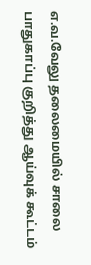எ.வ.வேலு தலைமையில் சாலை பாதுகாப்பு குறித்து ஆய்வுக் கூட்டம்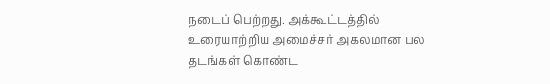நடைப் பெற்றது. அக்கூட்டத்தில் உரையாற்றிய அமைச்சர் அகலமான பல தடங்கள் கொண்ட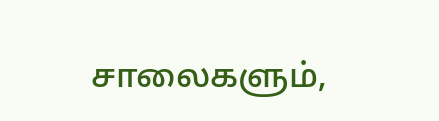சாலைகளும்,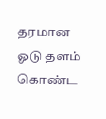தரமான ஓடு தளம் கொண்ட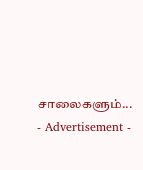சாலைகளும்...
- Advertisement -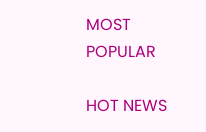MOST POPULAR

HOT NEWS